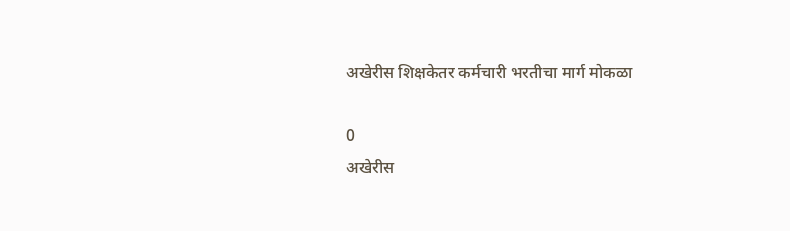अखेरीस शिक्षकेतर कर्मचारी भरतीचा मार्ग मोकळा

0
अखेरीस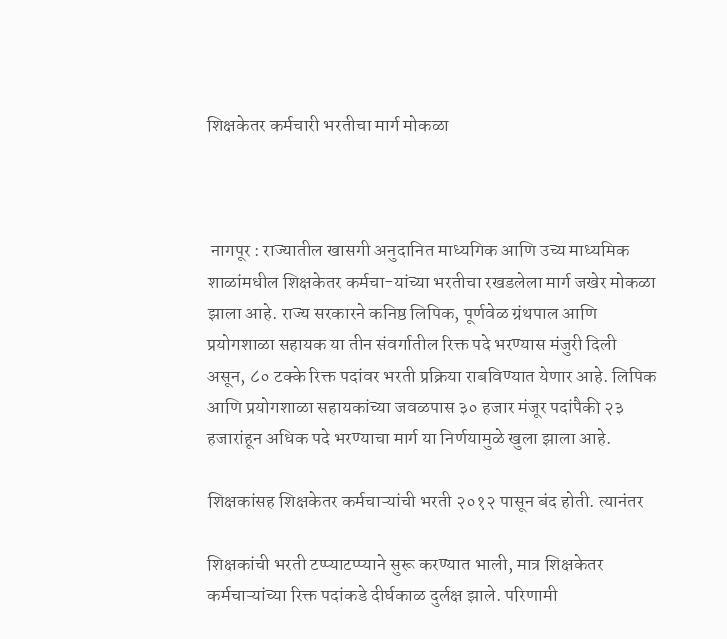शिक्षकेतर कर्मचारी भरतीचा मार्ग मोकळा



 नागपूर : राज्यातील खासगी अनुदानित माध्यगिक आणि उच्य माध्यमिक शाळांमधील शिक्षकेतर कर्मचा-यांच्या भरतीचा रखडलेला मार्ग जखेर मोकळा झाला आहे. राज्य सरकारने कनिष्ठ लिपिक, पूर्णवेळ ग्रंथपाल आणि प्रयोगशाळा सहायक या तीन संवर्गातील रिक्त पदे भरण्यास मंजुरी दिली असून, ८० टक्के रिक्त पदांवर भरती प्रक्रिया राबविण्यात येणार आहे. लिपिक आणि प्रयोगशाळा सहायकांच्या जवळपास ३० हजार मंजूर पदांपैकी २३ हजारांहून अधिक पदे भरण्याचा मार्ग या निर्णयामुळे खुला झाला आहे.

शिक्षकांसह शिक्षकेतर कर्मचाऱ्यांची भरती २०१२ पासून बंद होती. त्यानंतर

शिक्षकांची भरती टप्प्याटप्प्याने सुरू करण्यात भाली, मात्र शिक्षकेतर कर्मचाऱ्यांच्या रिक्त पदांकडे दीर्घकाळ दुर्लक्ष झाले. परिणामी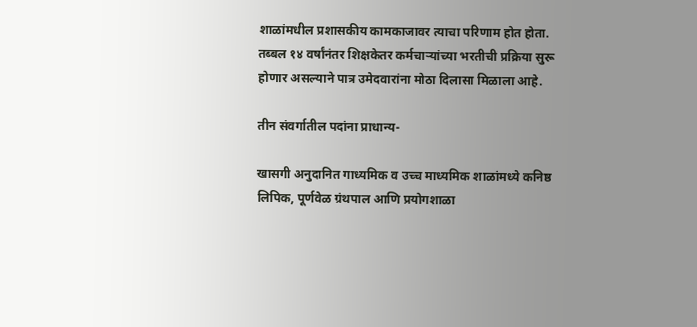शाळांमधील प्रशासकीय कामकाजावर त्याचा परिणाम होत होता. तब्बल १४ वर्षांनंतर शिक्षकेतर कर्मचाऱ्यांच्या भरतीची प्रक्रिया सुरू होणार असल्याने पात्र उमेदवारांना मोठा दिलासा मिळाला आहे.

तीन संवर्गातील पदांना प्राधान्य-

खासगी अनुदानित गाध्यमिक व उच्च माध्यमिक शाळांमध्ये कनिष्ठ लिपिक, पूर्णवेळ ग्रंथपाल आणि प्रयोगशाळा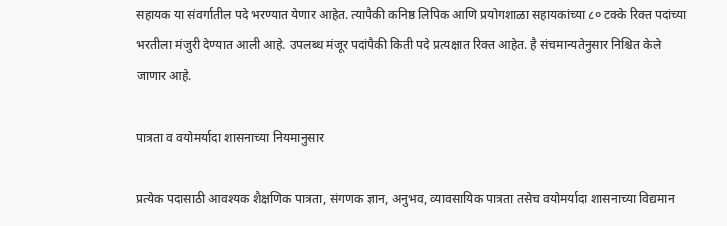सहायक या संवर्गातील पदे भरण्यात येणार आहेत. त्यापैकी कनिष्ठ लिपिक आणि प्रयोगशाळा सहायकांच्या ८० टक्के रिक्त पदांच्या भरतीला मंजुरी देण्यात आली आहे. उपलब्ध मंजूर पदांपैकी किती पदे प्रत्यक्षात रिक्त आहेत. है संचमान्यतेनुसार निश्चित केले जाणार आहे.

पात्रता व वयोमर्यादा शासनाच्या नियमानुसार

प्रत्येक पदासाठी आवश्यक शैक्षणिक पात्रता, संगणक ज्ञान, अनुभव, व्यावसायिक पात्रता तसेच वयोमर्यादा शासनाच्या विद्यमान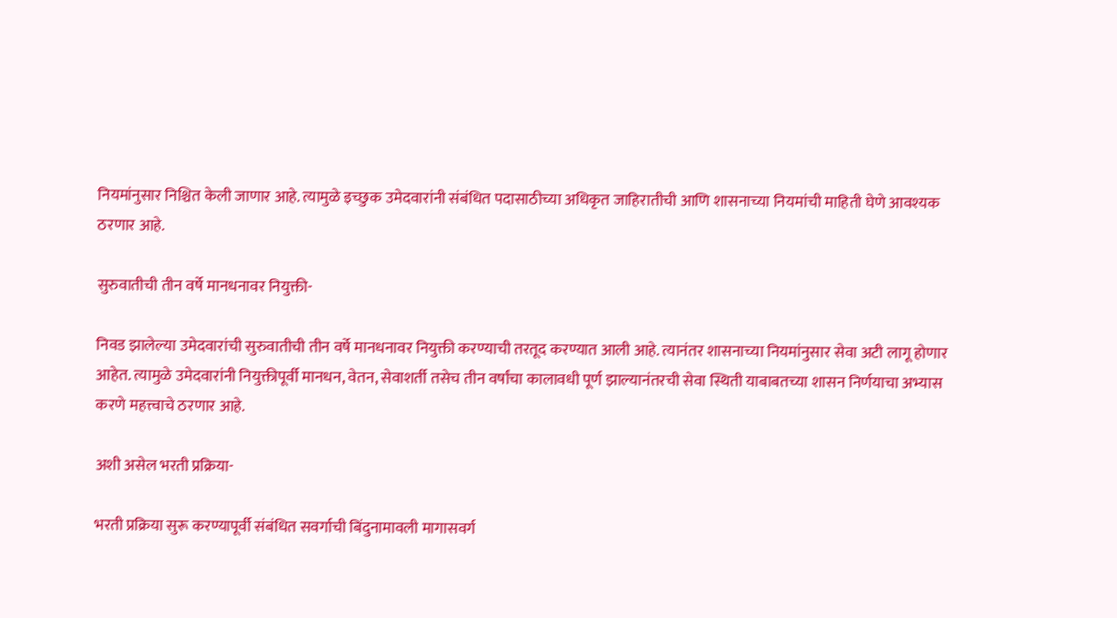नियमांनुसार निश्चित केली जाणार आहे. त्यामुळे इच्छुक उमेदवारांनी संबंधित पदासाठीच्या अधिकृत जाहिरातीची आणि शासनाच्या नियमांची माहिती घेणे आवश्यक ठरणार आहे.

सुरुवातीची तीन वर्षे मानधनावर नियुक्ती-

निवड झालेल्या उमेदवारांची सुरुवातीची तीन वर्षे मानधनावर नियुक्ती करण्याची तरतूद करण्यात आली आहे. त्यानंतर शासनाच्या नियमांनुसार सेवा अटी लागू होणार आहेत. त्यामुळे उमेदवारांनी नियुक्तीपूर्वी मानधन, वेतन, सेवाशर्ती तसेच तीन वर्षांचा कालावधी पूर्ण झाल्यानंतरची सेवा स्थिती याबाबतच्या शासन निर्णयाचा अभ्यास करणे महत्त्वाचे ठरणार आहे.

अशी असेल भरती प्रक्रिया-

भरती प्रक्रिया सुरू करण्यापूर्वी संबंधित सवर्गाची बिंदुनामावली मागासवर्ग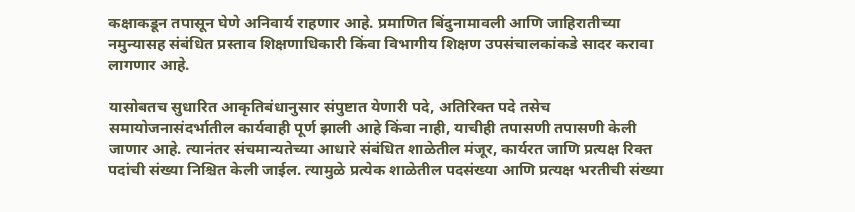कक्षाकडून तपासून घेणे अनिवार्य राहणार आहे. प्रमाणित बिंदुनामावली आणि जाहिरातीच्या नमुन्यासह संबंधित प्रस्ताव शिक्षणाधिकारी किंवा विभागीय शिक्षण उपसंचालकांकडे सादर करावा लागणार आहे.

यासोबतच सुधारित आकृतिबंधानुसार संपुष्टात येणारी पदे, अतिरिक्त पदे तसेच समायोजनासंदर्भातील कार्यवाही पूर्ण झाली आहे किंवा नाही, याचीही तपासणी तपासणी केली जाणार आहे. त्यानंतर संचमान्यतेच्या आधारे संबंधित शाळेतील मंजूर, कार्यरत जाणि प्रत्यक्ष रिक्त पदांची संख्या निश्चित केली जाईल. त्यामुळे प्रत्येक शाळेतील पदसंख्या आणि प्रत्यक्ष भरतीची संख्या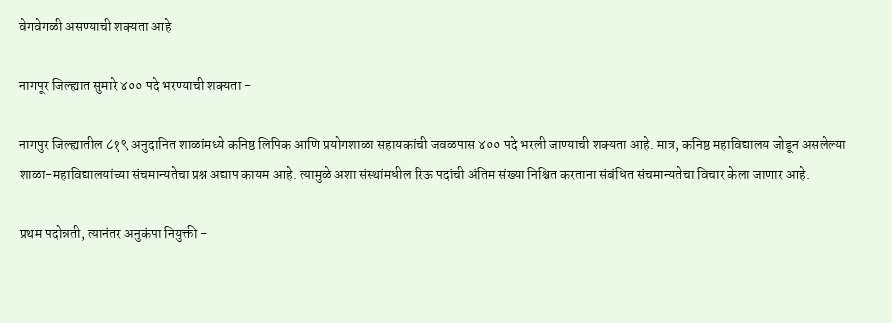वेगवेगळी असण्याची शक्यता आहे

नागपूर जिल्ह्यात सुमारे ४०० पदे भरण्याची शक्यता -

नागपुर जिल्ह्यातील ८१९ अनुदानित शाळांमध्ये कनिष्ठ लिपिक आणि प्रयोगशाळा सहायकांची जवळपास ४०० पदे भरली जाण्याची शक्यता आहे. मात्र, कनिष्ठ महाविद्यालय जोडून असलेल्या शाळा-महाविद्यालयांच्या संचमान्यतेचा प्रश्न अद्याप कायम आहे. त्यामुळे अशा संस्थांमधील रिऊ पदांची अंतिम संख्या निश्चित करताना संबंधित संचमान्यतेचा विचार केला जाणार आहे.

प्रथम पदोन्नती, त्यानंतर अनुकंपा नियुक्ती -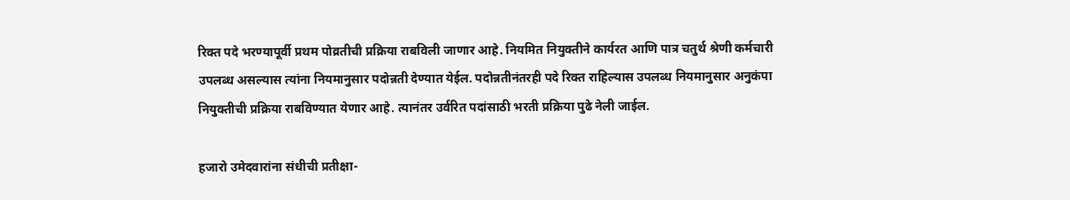रिक्त पदे भरण्यापूर्वी प्रथम पोव्रतीची प्रक्रिया राबविली जाणार आहे. नियमित नियुक्तीने कार्यरत आणि पात्र चतुर्थ श्रेणी कर्मचारी उपलब्ध असल्यास त्यांना नियमानुसार पदोन्नती देण्यात येईल. पदोन्नतीनंतरही पदे रिक्त राहिल्यास उपलब्ध नियमानुसार अनुकंपा नियुक्तीची प्रक्रिया राबविण्यात येणार आहे. त्यानंतर उर्वरित पदांसाठी भरती प्रक्रिया पुढे नेली जाईल.

हजारो उमेदवारांना संधीची प्रतीक्षा-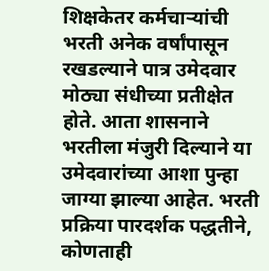शिक्षकेतर कर्मचाऱ्यांची भरती अनेक वर्षांपासून रखडल्याने पात्र उमेदवार मोठ्या संधीच्या प्रतीक्षेत होते. आता शासनाने भरतीला मंजुरी दिल्याने या उमेदवारांच्या आशा पुन्हा जाग्या झाल्या आहेत. भरती प्रक्रिया पारदर्शक पद्धतीने, कोणताही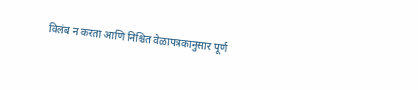विलंब न करता आणि निश्चित वेळापत्रकानुसार पूर्ण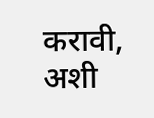करावी, अशी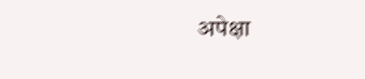अपेक्षा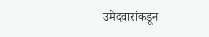उमेदवारांकडून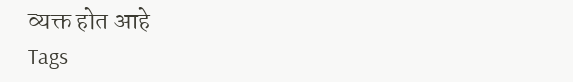व्यक्त होत आहे
Tags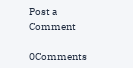Post a Comment

0Comments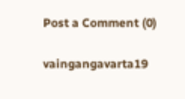Post a Comment (0)

vaingangavarta19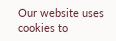Our website uses cookies to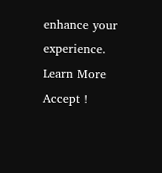enhance your experience. Learn More
Accept !